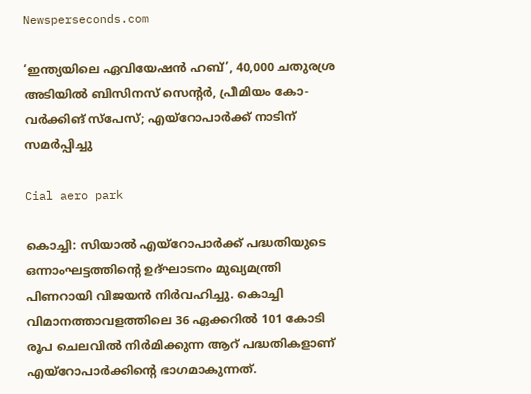Newsperseconds.com

‘ഇന്ത്യയിലെ ഏവിയേഷന്‍ ഹബ്’, 40,000 ചതുരശ്ര അടിയില്‍ ബിസിനസ് സെന്റര്‍, പ്രീമിയം കോ-വര്‍ക്കിങ് സ്‌പേസ്; എയ്‌റോപാര്‍ക്ക് നാടിന് സമര്‍പ്പിച്ചു

Cial aero park

കൊച്ചി: സിയാല്‍ എയ്‌റോപാര്‍ക്ക് പദ്ധതിയുടെ ഒന്നാംഘട്ടത്തിന്റെ ഉദ്ഘാടനം മുഖ്യമന്ത്രി പിണറായി വിജയന്‍ നിര്‍വഹിച്ചു. കൊച്ചി വിമാനത്താവളത്തിലെ 36 ഏക്കറില്‍ 101 കോടി രൂപ ചെലവില്‍ നിര്‍മിക്കുന്ന ആറ് പദ്ധതികളാണ് എയ്‌റോപാര്‍ക്കിന്റെ ഭാഗമാകുന്നത്.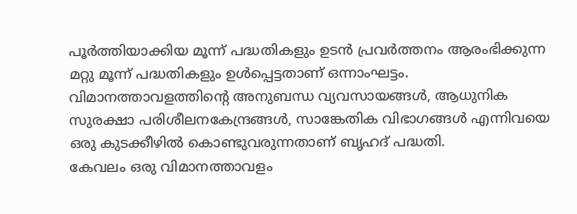പൂര്‍ത്തിയാക്കിയ മൂന്ന് പദ്ധതികളും ഉടന്‍ പ്രവര്‍ത്തനം ആരംഭിക്കുന്ന മറ്റു മൂന്ന് പദ്ധതികളും ഉള്‍പ്പെട്ടതാണ് ഒന്നാംഘട്ടം. വിമാനത്താവളത്തിന്റെ അനുബന്ധ വ്യവസായങ്ങള്‍, ആധുനിക സുരക്ഷാ പരിശീലനകേന്ദ്രങ്ങള്‍, സാങ്കേതിക വിഭാഗങ്ങള്‍ എന്നിവയെ ഒരു കുടക്കീഴില്‍ കൊണ്ടുവരുന്നതാണ് ബൃഹദ് പദ്ധതി.
കേവലം ഒരു വിമാനത്താവളം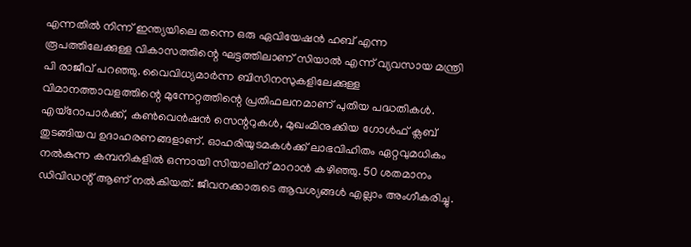എന്നതില്‍ നിന്ന് ഇന്ത്യയിലെ തന്നെ ഒരു ഏവിയേഷന്‍ ഹബ് എന്ന രൂപത്തിലേക്കുള്ള വികാസത്തിന്റെ ഘട്ടത്തിലാണ് സിയാല്‍ എന്ന് വ്യവസായ മന്ത്രി പി രാജീവ് പറഞ്ഞു. വൈവിധ്യമാര്‍ന്ന ബിസിനസുകളിലേക്കുള്ള വിമാനത്താവളത്തിന്റെ മുന്നേറ്റത്തിന്റെ പ്രതിഫലനമാണ് പുതിയ പദ്ധതികള്‍. എയ്‌റോപാര്‍ക്ക്, കണ്‍വെന്‍ഷന്‍ സെന്ററുകള്‍, മുഖംമിനുക്കിയ ഗോള്‍ഫ് ക്ലബ് തുടങ്ങിയവ ഉദാഹരണങ്ങളാണ്. ഓഹരിയുടമകള്‍ക്ക് ലാഭവിഹിതം ഏറ്റവുമധികം നല്‍കുന്ന കമ്പനികളില്‍ ഒന്നായി സിയാലിന് മാറാന്‍ കഴിഞ്ഞു. 50 ശതമാനം ഡിവിഡന്റ് ആണ് നല്‍കിയത്. ജീവനക്കാരുടെ ആവശ്യങ്ങള്‍ എല്ലാം അംഗീകരിച്ചു.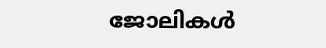ജോലികള്‍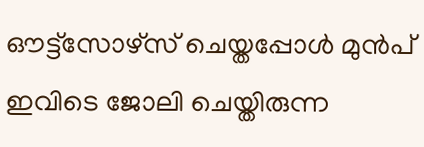ഔട്ട്‌സോഴ്‌സ് ചെയ്തപ്പോള്‍ മുന്‍പ് ഇവിടെ ജോലി ചെയ്തിരുന്ന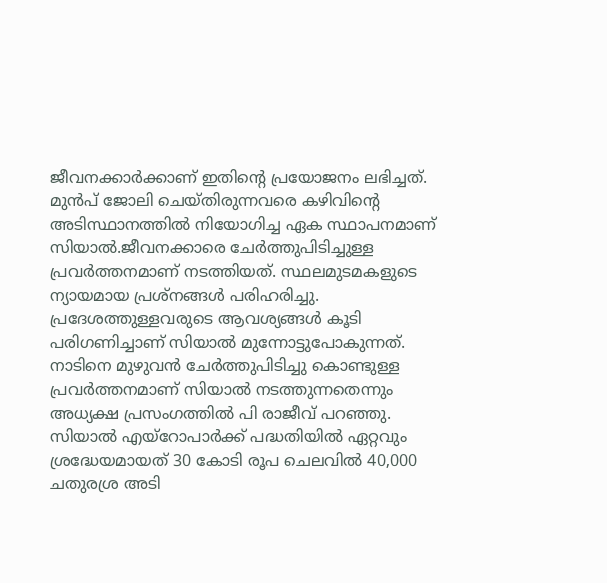ജീവനക്കാര്‍ക്കാണ് ഇതിന്റെ പ്രയോജനം ലഭിച്ചത്. മുന്‍പ് ജോലി ചെയ്തിരുന്നവരെ കഴിവിന്റെ അടിസ്ഥാനത്തില്‍ നിയോഗിച്ച ഏക സ്ഥാപനമാണ് സിയാല്‍.ജീവനക്കാരെ ചേര്‍ത്തുപിടിച്ചുള്ള പ്രവര്‍ത്തനമാണ് നടത്തിയത്. സ്ഥലമുടമകളുടെ ന്യായമായ പ്രശ്‌നങ്ങള്‍ പരിഹരിച്ചു. പ്രദേശത്തുള്ളവരുടെ ആവശ്യങ്ങള്‍ കൂടി പരിഗണിച്ചാണ് സിയാല്‍ മുന്നോട്ടുപോകുന്നത്. നാടിനെ മുഴുവന്‍ ചേര്‍ത്തുപിടിച്ചു കൊണ്ടുള്ള പ്രവര്‍ത്തനമാണ് സിയാല്‍ നടത്തുന്നതെന്നും അധ്യക്ഷ പ്രസംഗത്തില്‍ പി രാജീവ് പറഞ്ഞു.
സിയാല്‍ എയ്‌റോപാര്‍ക്ക് പദ്ധതിയില്‍ ഏറ്റവും ശ്രദ്ധേയമായത് 30 കോടി രൂപ ചെലവില്‍ 40,000 ചതുരശ്ര അടി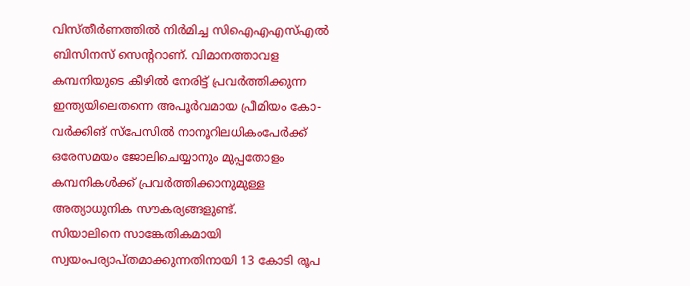വിസ്തീര്‍ണത്തില്‍ നിര്‍മിച്ച സിഐഎഎസ്എല്‍ ബിസിനസ് സെന്ററാണ്. വിമാനത്താവള കമ്പനിയുടെ കീഴില്‍ നേരിട്ട് പ്രവര്‍ത്തിക്കുന്ന ഇന്ത്യയിലെതന്നെ അപൂര്‍വമായ പ്രീമിയം കോ-വര്‍ക്കിങ് സ്‌പേസില്‍ നാനൂറിലധികംപേര്‍ക്ക് ഒരേസമയം ജോലിചെയ്യാനും മുപ്പതോളം കമ്പനികള്‍ക്ക് പ്രവര്‍ത്തിക്കാനുമുള്ള അത്യാധുനിക സൗകര്യങ്ങളുണ്ട്.
സിയാലിനെ സാങ്കേതികമായി സ്വയംപര്യാപ്തമാക്കുന്നതിനായി 13 കോടി രൂപ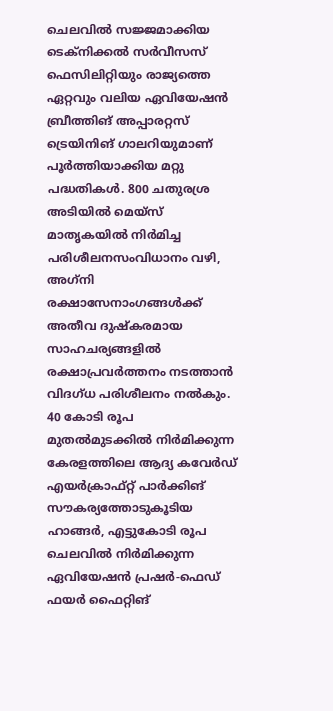ചെലവില്‍ സജ്ജമാക്കിയ ടെക്‌നിക്കല്‍ സര്‍വീസസ് ഫെസിലിറ്റിയും രാജ്യത്തെ ഏറ്റവും വലിയ ഏവിയേഷന്‍ ബ്രീത്തിങ് അപ്പാരറ്റസ് ട്രെയിനിങ് ഗാലറിയുമാണ് പൂര്‍ത്തിയാക്കിയ മറ്റു പദ്ധതികള്‍. 800 ചതുരശ്ര അടിയില്‍ മെയ്സ് മാതൃകയില്‍ നിര്‍മിച്ച പരിശീലനസംവിധാനം വഴി, അഗ്‌നി രക്ഷാസേനാംഗങ്ങള്‍ക്ക് അതീവ ദുഷ്‌കരമായ സാഹചര്യങ്ങളില്‍ രക്ഷാപ്രവര്‍ത്തനം നടത്താന്‍ വിദഗ്ധ പരിശീലനം നല്‍കും.
40 കോടി രൂപ മുതല്‍മുടക്കില്‍ നിര്‍മിക്കുന്ന കേരളത്തിലെ ആദ്യ കവേര്‍ഡ് എയര്‍ക്രാഫ്റ്റ് പാര്‍ക്കിങ് സൗകര്യത്തോടുകൂടിയ ഹാങ്ങര്‍, എട്ടുകോടി രൂപ ചെലവില്‍ നിര്‍മിക്കുന്ന ഏവിയേഷന്‍ പ്രഷര്‍-ഫെഡ് ഫയര്‍ ഫൈറ്റിങ്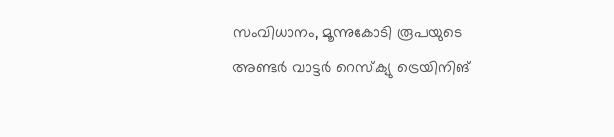സംവിധാനം, മൂന്നുകോടി രൂപയുടെ അണ്ടര്‍ വാട്ടര്‍ റെസ്‌ക്യു ട്രെയിനിങ്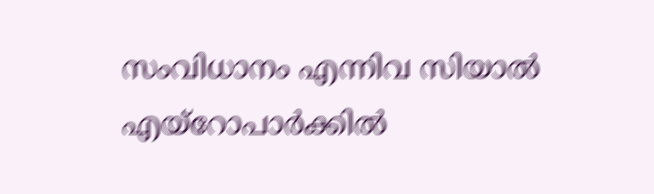സംവിധാനം എന്നിവ സിയാല്‍ എയ്‌റോപാര്‍ക്കില്‍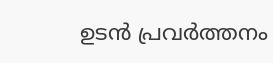ഉടന്‍ പ്രവര്‍ത്തനം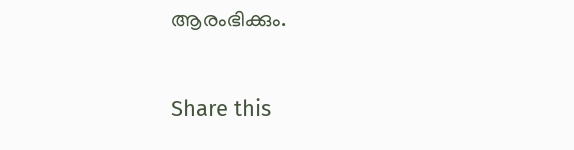ആരംഭിക്കും.

Share this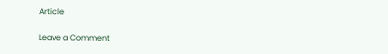Article

Leave a Comment